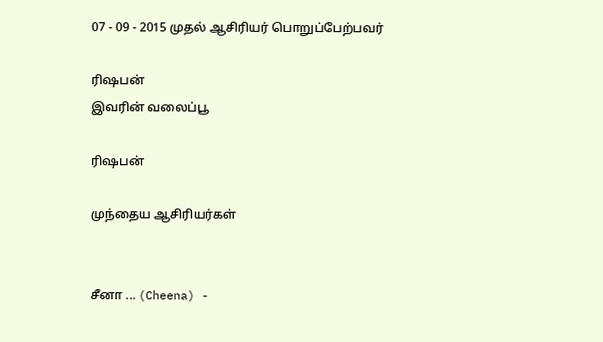07 - 09 - 2015 முதல் ஆசிரியர் பொறுப்பேற்பவர்

ரிஷபன்
இவரின் வலைப்பூ

ரிஷபன்

முந்தைய ஆசிரியர்கள்


சீனா ... (Cheena) -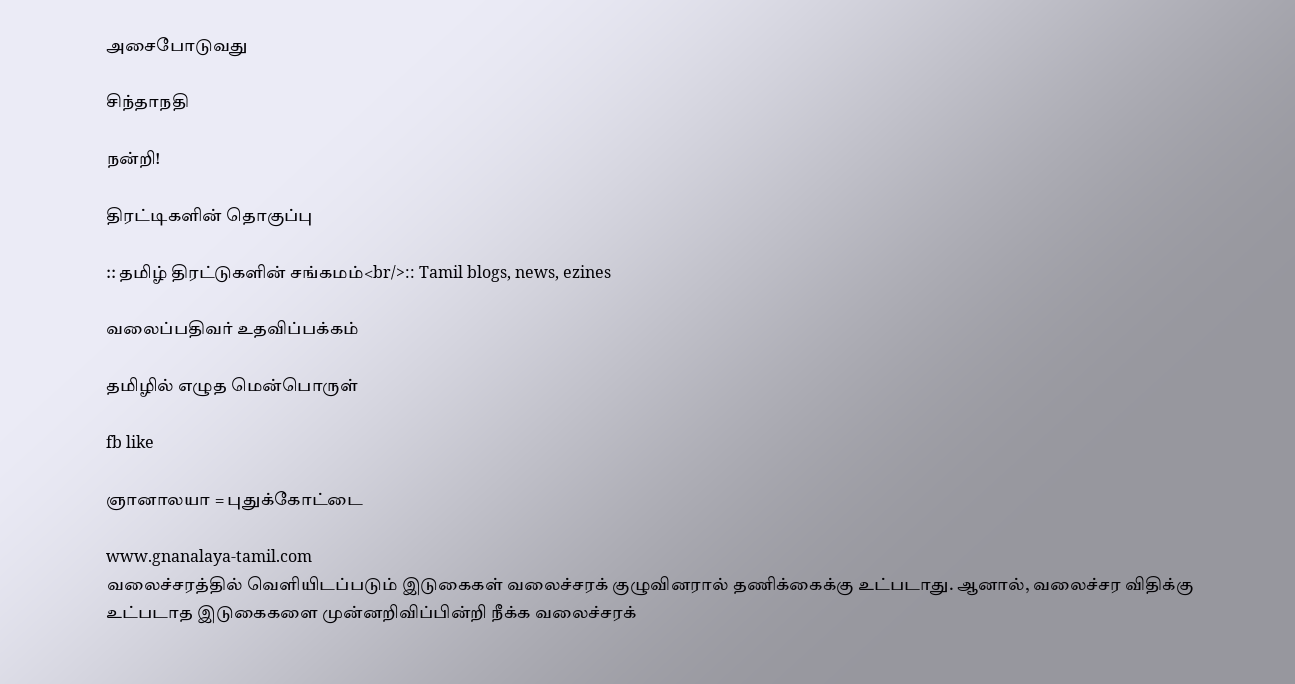அசைபோடுவது

சிந்தாநதி

நன்றி!

திரட்டிகளின் தொகுப்பு

:: தமிழ் திரட்டுகளின் சங்கமம்<br/>:: Tamil blogs, news, ezines

வலைப்பதிவர் உதவிப்பக்கம்

தமிழில் எழுத மென்பொருள்

fb like

ஞானாலயா = புதுக்கோட்டை

www.gnanalaya-tamil.com
வலைச்சரத்தில் வெளியிடப்படும் இடுகைகள் வலைச்சரக் குழுவினரால் தணிக்கைக்கு உட்படாது. ஆனால், வலைச்சர விதிக்கு உட்படாத இடுகைகளை முன்னறிவிப்பின்றி நீக்க வலைச்சரக்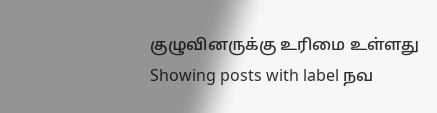குழுவினருக்கு உரிமை உள்ளது
Showing posts with label நவ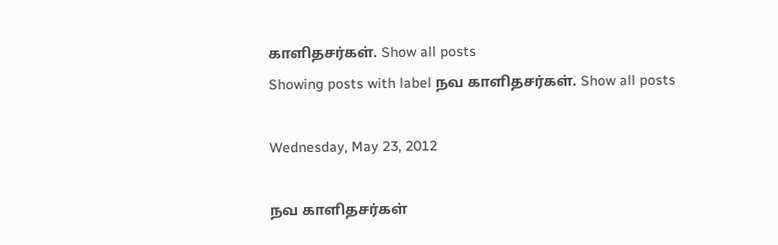காளிதசர்கள். Show all posts
Showing posts with label நவ காளிதசர்கள். Show all posts

Wednesday, May 23, 2012

நவ காளிதசர்கள்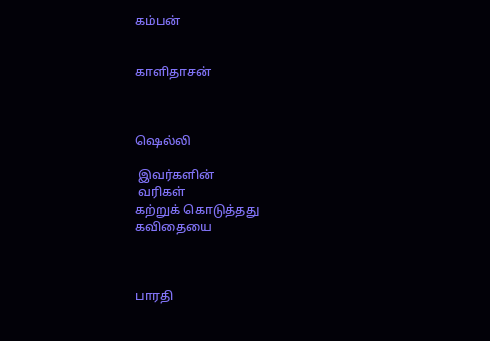கம்பன்


காளிதாசன்



ஷெல்லி

 இவர்களின்
 வரிகள்
கற்றுக் கொடுத்தது
கவிதையை



பாரதி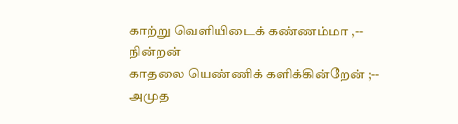காற்று வெளியிடைக் கண்ணம்மா ,-- நின்றன்
காதலை யெண்ணிக் களிக்கின்றேன் ;-- அமுத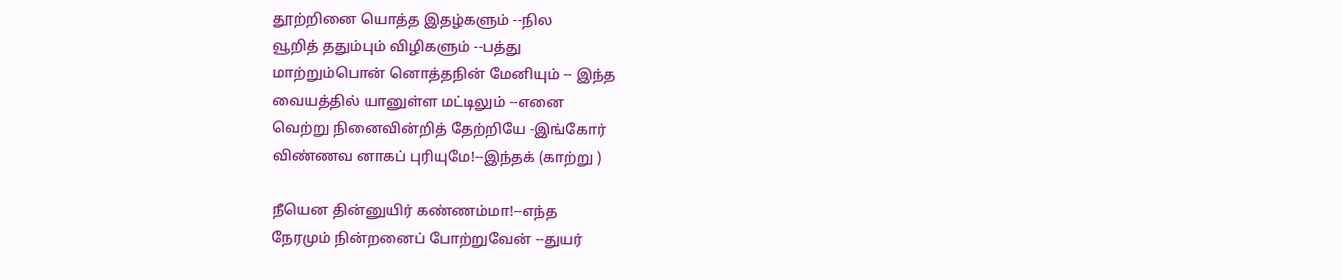தூற்றினை யொத்த இதழ்களும் --நில
வூறித் ததும்பும் விழிகளும் --பத்து
மாற்றும்பொன் னொத்தநின் மேனியும் -- இந்த
வையத்தில் யானுள்ள மட்டிலும் --எனை
வெற்று நினைவின்றித் தேற்றியே -இங்கோர்
விண்ணவ னாகப் புரியுமே!--இந்தக் (காற்று )

நீயென தின்னுயிர் கண்ணம்மா!--எந்த
நேரமும் நின்றனைப் போற்றுவேன் --துயர்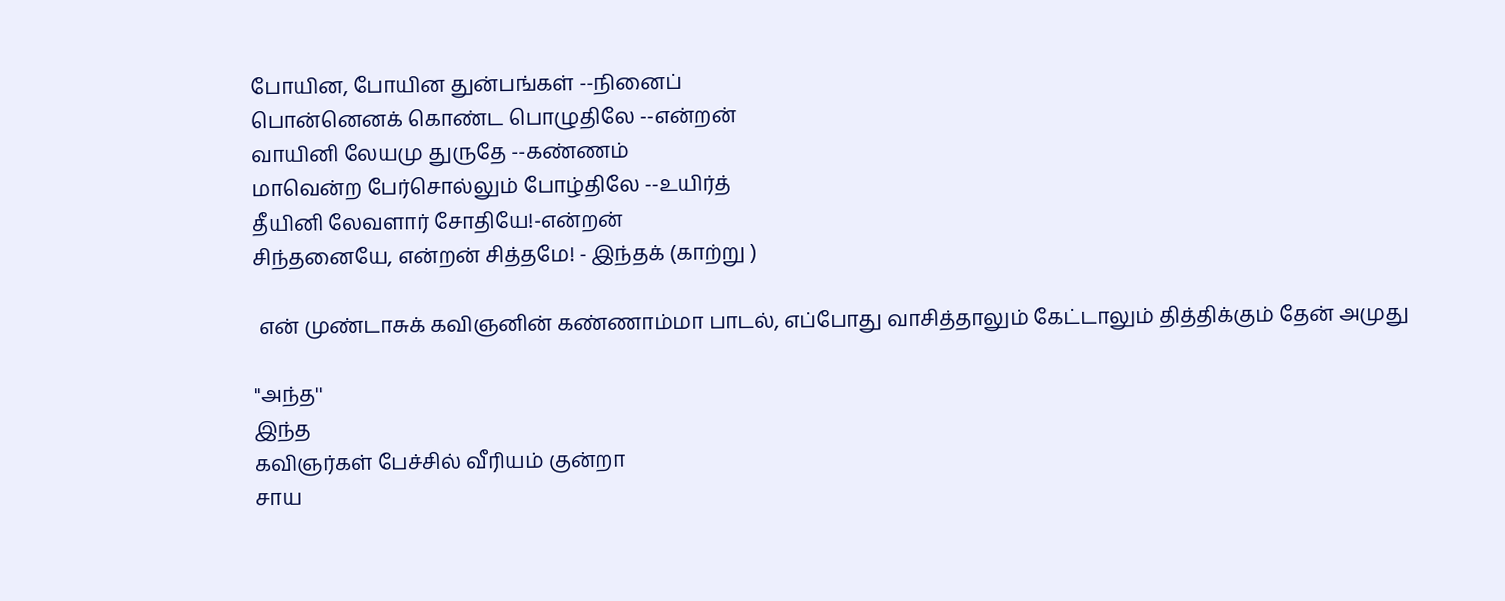போயின, போயின துன்பங்கள் --நினைப்
பொன்னெனக் கொண்ட பொழுதிலே --என்றன்
வாயினி லேயமு துருதே --கண்ணம்
மாவென்ற பேர்சொல்லும் போழ்திலே --உயிர்த்
தீயினி லேவளார் சோதியே!-என்றன்
சிந்தனையே, என்றன் சித்தமே! - இந்தக் (காற்று )

 என் முண்டாசுக் கவிஞனின் கண்ணாம்மா பாடல், எப்போது வாசித்தாலும் கேட்டாலும் தித்திக்கும் தேன் அமுது

''அந்த''
இந்த
கவிஞர்கள் பேச்சில் வீரியம் குன்றா
சாய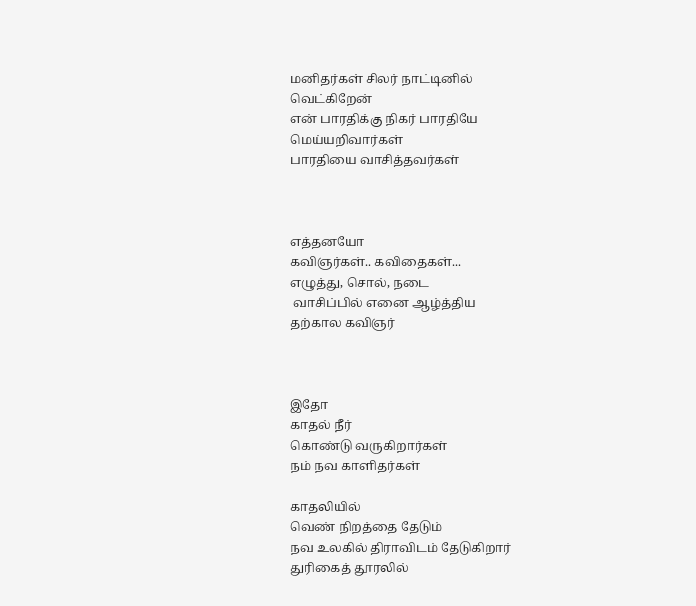மனிதர்கள் சிலர் நாட்டினில்
வெட்கிறேன்
என் பாரதிக்கு நிகர் பாரதியே
மெய்யறிவார்கள்
பாரதியை வாசித்தவர்கள்



எத்தனயோ
கவிஞர்கள்.. கவிதைகள்...
எழுத்து, சொல், நடை
 வாசிப்பில் எனை ஆழ்த்திய
தற்கால கவிஞர்



இதோ
காதல் நீர்
கொண்டு வருகிறார்கள்
நம் நவ காளிதர்கள்

காதலியில்
வெண் நிறத்தை தேடும்
நவ உலகில் திராவிடம் தேடுகிறார்
துரிகைத் தூரலில்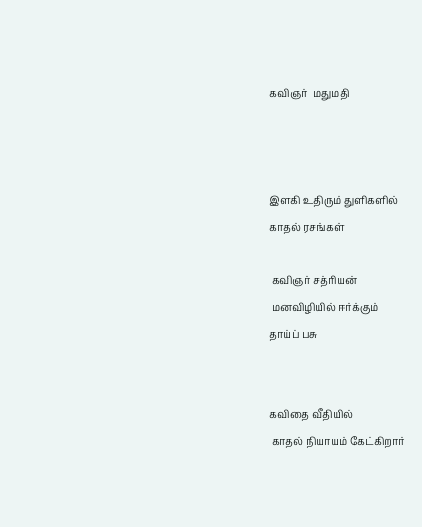கவிஞர்  மதுமதி



இளகி உதிரும் துளிகளில்
காதல் ரசங்கள்

 கவிஞர் சத்ரியன்
 மனவிழியில் ஈர்க்கும்
தாய்ப் பசு


கவிதை வீதியில்
 காதல் நியாயம் கேட்கிறார்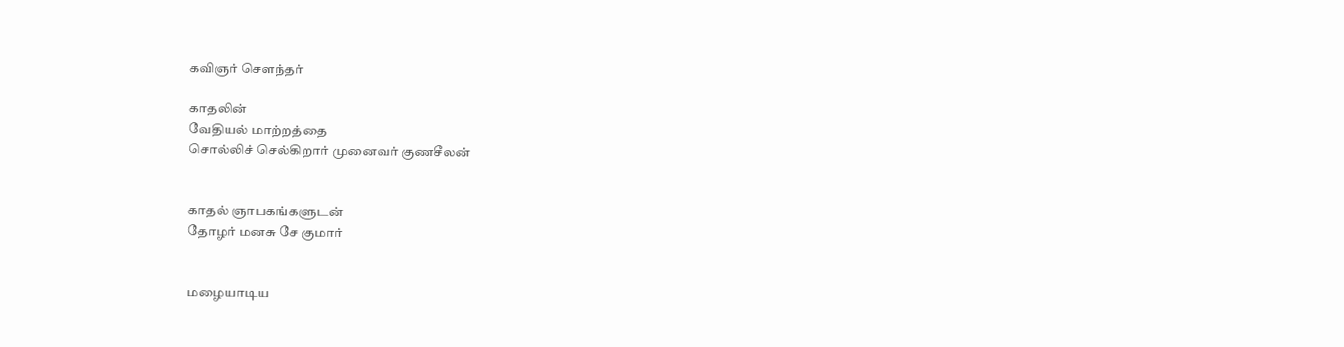கவிஞர் சௌந்தர்

காதலின்
வேதியல் மாற்றத்தை
சொல்லிச் செல்கிறார் முனைவர் குணசீலன்


காதல் ஞாபகங்களுடன்
தோழர் மனசு சே குமார்


மழையாடிய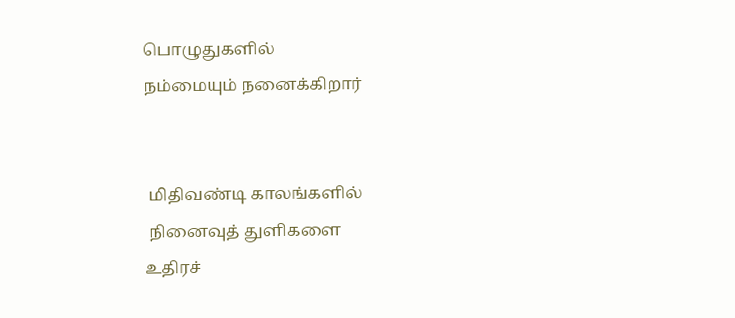பொழுதுகளில்
நம்மையும் நனைக்கிறார்


 மிதிவண்டி காலங்களில்
 நினைவுத் துளிகளை
உதிரச்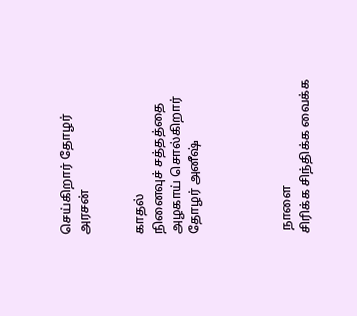செய்கிறார் தோழர் அரசன்


காதல்
நினைவுச் சத்தத்தை
அழகாய் சொல்கிறார் தோழர் அனீஷ்




 நாளை
சிரிக்க சிந்திக்க வைக்க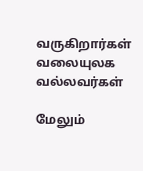வருகிறார்கள் வலையுலக வல்லவர்கள்

மேலும்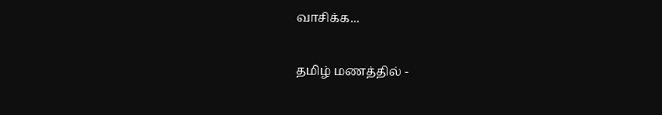வாசிக்க...

தமிழ் மணத்தில் -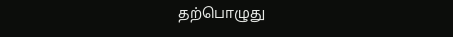தற்பொழுது